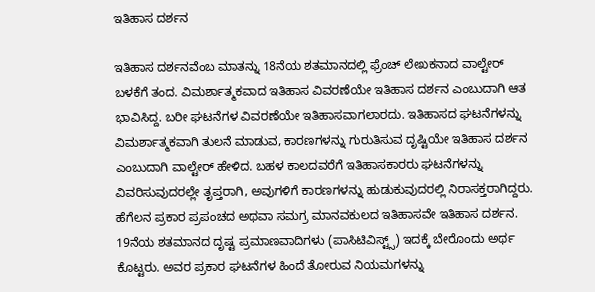ಇತಿಹಾಸ ದರ್ಶನ

ಇತಿಹಾಸ ದರ್ಶನವೆಂಬ ಮಾತನ್ನು 18ನೆಯ ಶತಮಾನದಲ್ಲಿ ಫ್ರೆಂಚ್ ಲೇಖಕನಾದ ವಾಲ್ಟೇರ್ ಬಳಕೆಗೆ ತಂದ. ವಿಮರ್ಶಾತ್ಮಕವಾದ ಇತಿಹಾಸ ವಿವರಣೆಯೇ ಇತಿಹಾಸ ದರ್ಶನ ಎಂಬುದಾಗಿ ಆತ ಭಾವಿಸಿದ್ದ. ಬರೀ ಘಟನೆಗಳ ವಿವರಣೆಯೇ ಇತಿಹಾಸವಾಗಲಾರದು. ಇತಿಹಾಸದ ಘಟನೆಗಳನ್ನು ವಿಮರ್ಶಾತ್ಮಕವಾಗಿ ತುಲನೆ ಮಾಡುವ, ಕಾರಣಗಳನ್ನು ಗುರುತಿಸುವ ದೃಷ್ಟಿಯೇ ಇತಿಹಾಸ ದರ್ಶನ ಎಂಬುದಾಗಿ ವಾಲ್ಟೇರ್ ಹೇಳಿದ. ಬಹಳ ಕಾಲದವರೆಗೆ ಇತಿಹಾಸಕಾರರು ಘಟನೆಗಳನ್ನು ವಿವರಿಸುವುದರಲ್ಲೇ ತೃಪ್ತರಾಗಿ, ಅವುಗಳಿಗೆ ಕಾರಣಗಳನ್ನು ಹುಡುಕುವುದರಲ್ಲಿ ನಿರಾಸಕ್ತರಾಗಿದ್ದರು. ಹೆಗೆಲನ ಪ್ರಕಾರ ಪ್ರಪಂಚದ ಅಥವಾ ಸಮಗ್ರ ಮಾನವಕುಲದ ಇತಿಹಾಸವೇ ಇತಿಹಾಸ ದರ್ಶನ. 19ನೆಯ ಶತಮಾನದ ದೃಷ್ಟ ಪ್ರಮಾಣವಾದಿಗಳು (ಪಾಸಿಟಿವಿಸ್ಟ್ಸ್) ಇದಕ್ಕೆ ಬೇರೊಂದು ಅರ್ಥ ಕೊಟ್ಟರು. ಅವರ ಪ್ರಕಾರ ಘಟನೆಗಳ ಹಿಂದೆ ತೋರುವ ನಿಯಮಗಳನ್ನು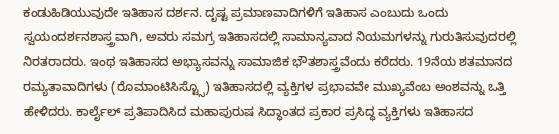ಕಂಡುಹಿಡಿಯುವುದೇ ಇತಿಹಾಸ ದರ್ಶನ. ದೃಷ್ಟ ಪ್ರಮಾಣವಾದಿಗಳಿಗೆ ಇತಿಹಾಸ ಎಂಬುದು ಒಂದು ಸ್ವಯಂದರ್ಶನಶಾಸ್ತ್ರವಾಗಿ, ಅವರು ಸಮಗ್ರ ಇತಿಹಾಸದಲ್ಲಿ ಸಾಮಾನ್ಯವಾದ ನಿಯಮಗಳನ್ನು ಗುರುತಿಸುವುದರಲ್ಲಿ ನಿರತರಾದರು. ಇಂಥ ಇತಿಹಾಸದ ಅಭ್ಯಾಸವನ್ನು ಸಾಮಾಜಿಕ ಭೌತಶಾಸ್ತ್ರವೆಂದು ಕರೆದರು. 19ನೆಯ ಶತಮಾನದ ರಮ್ಯತಾವಾದಿಗಳು (ರೊಮಾಂಟಿಸಿಸ್ಟ್ಸೊ) ಇತಿಹಾಸದಲ್ಲಿ ವ್ಯಕ್ತಿಗಳ ಪ್ರಭಾವವೇ ಮುಖ್ಯವೆಂಬ ಅಂಶವನ್ನು ಒತ್ತಿ ಹೇಳಿದರು. ಕಾರ್ಲೈಲ್ ಪ್ರತಿಪಾದಿಸಿದ ಮಹಾಪುರುಷ ಸಿದ್ಧಾಂತದ ಪ್ರಕಾರ ಪ್ರಸಿದ್ಧ ವ್ಯಕ್ತಿಗಳು ಇತಿಹಾಸದ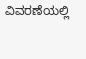ವಿವರಣೆಯಲ್ಲಿ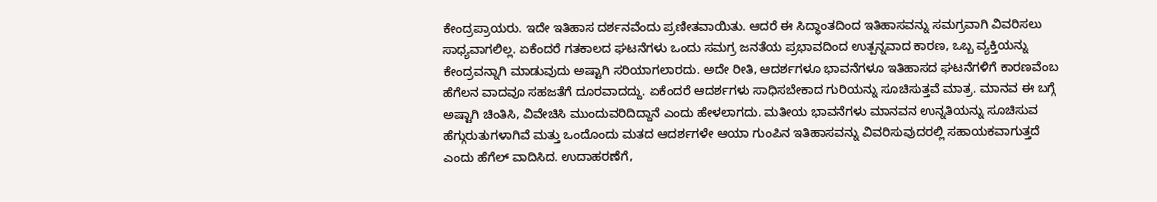ಕೇಂದ್ರಪ್ರಾಯರು. ಇದೇ ಇತಿಹಾಸ ದರ್ಶನವೆಂದು ಪ್ರಣೀತವಾಯಿತು. ಆದರೆ ಈ ಸಿದ್ಧಾಂತದಿಂದ ಇತಿಹಾಸವನ್ನು ಸಮಗ್ರವಾಗಿ ವಿವರಿಸಲು ಸಾಧ್ಯವಾಗಲಿಲ್ಲ. ಏಕೆಂದರೆ ಗತಕಾಲದ ಘಟನೆಗಳು ಒಂದು ಸಮಗ್ರ ಜನತೆಯ ಪ್ರಭಾವದಿಂದ ಉತ್ಪನ್ನವಾದ ಕಾರಣ, ಒಬ್ಬ ವ್ಯಕ್ತಿಯನ್ನು ಕೇಂದ್ರವನ್ನಾಗಿ ಮಾಡುವುದು ಅಷ್ಟಾಗಿ ಸರಿಯಾಗಲಾರದು. ಅದೇ ರೀತಿ, ಆದರ್ಶಗಳೂ ಭಾವನೆಗಳೂ ಇತಿಹಾಸದ ಘಟನೆಗಳಿಗೆ ಕಾರಣವೆಂಬ ಹೆಗೆಲನ ವಾದವೂ ಸಹಜತೆಗೆ ದೂರವಾದದ್ದು. ಏಕೆಂದರೆ ಆದರ್ಶಗಳು ಸಾಧಿಸಬೇಕಾದ ಗುರಿಯನ್ನು ಸೂಚಿಸುತ್ತವೆ ಮಾತ್ರ. ಮಾನವ ಈ ಬಗ್ಗೆ ಅಷ್ಟಾಗಿ ಚಿಂತಿಸಿ, ವಿವೇಚಿಸಿ ಮುಂದುವರಿದಿದ್ದಾನೆ ಎಂದು ಹೇಳಲಾಗದು. ಮತೀಯ ಭಾವನೆಗಳು ಮಾನವನ ಉನ್ನತಿಯನ್ನು ಸೂಚಿಸುವ ಹೆಗ್ಗುರುತುಗಳಾಗಿವೆ ಮತ್ತು ಒಂದೊಂದು ಮತದ ಆದರ್ಶಗಳೇ ಆಯಾ ಗುಂಪಿನ ಇತಿಹಾಸವನ್ನು ವಿವರಿಸುವುದರಲ್ಲಿ ಸಹಾಯಕವಾಗುತ್ತದೆ ಎಂದು ಹೆಗೆಲ್ ವಾದಿಸಿದ. ಉದಾಹರಣೆಗೆ,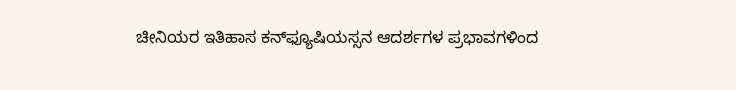ಚೀನಿಯರ ಇತಿಹಾಸ ಕನ್‍ಫ್ಯೂಷಿಯಸ್ಸನ ಆದರ್ಶಗಳ ಪ್ರಭಾವಗಳಿಂದ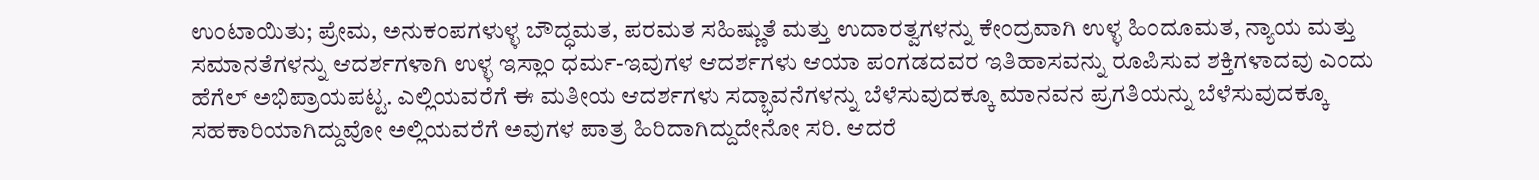ಉಂಟಾಯಿತು; ಪ್ರೇಮ, ಅನುಕಂಪಗಳುಳ್ಳ ಬೌದ್ಧಮತ, ಪರಮತ ಸಹಿಷ್ಣುತೆ ಮತ್ತು ಉದಾರತ್ವಗಳನ್ನು ಕೇಂದ್ರವಾಗಿ ಉಳ್ಳ ಹಿಂದೂಮತ, ನ್ಯಾಯ ಮತ್ತು ಸಮಾನತೆಗಳನ್ನು ಆದರ್ಶಗಳಾಗಿ ಉಳ್ಳ ಇಸ್ಲಾಂ ಧರ್ಮ-ಇವುಗಳ ಆದರ್ಶಗಳು ಆಯಾ ಪಂಗಡದವರ ಇತಿಹಾಸವನ್ನು ರೂಪಿಸುವ ಶಕ್ತಿಗಳಾದವು ಎಂದು ಹೆಗೆಲ್ ಅಭಿಪ್ರಾಯಪಟ್ಟ. ಎಲ್ಲಿಯವರೆಗೆ ಈ ಮತೀಯ ಆದರ್ಶಗಳು ಸದ್ಭಾವನೆಗಳನ್ನು ಬೆಳೆಸುವುದಕ್ಕೂ ಮಾನವನ ಪ್ರಗತಿಯನ್ನು ಬೆಳೆಸುವುದಕ್ಕೂ ಸಹಕಾರಿಯಾಗಿದ್ದುವೋ ಅಲ್ಲಿಯವರೆಗೆ ಅವುಗಳ ಪಾತ್ರ ಹಿರಿದಾಗಿದ್ದುದೇನೋ ಸರಿ. ಆದರೆ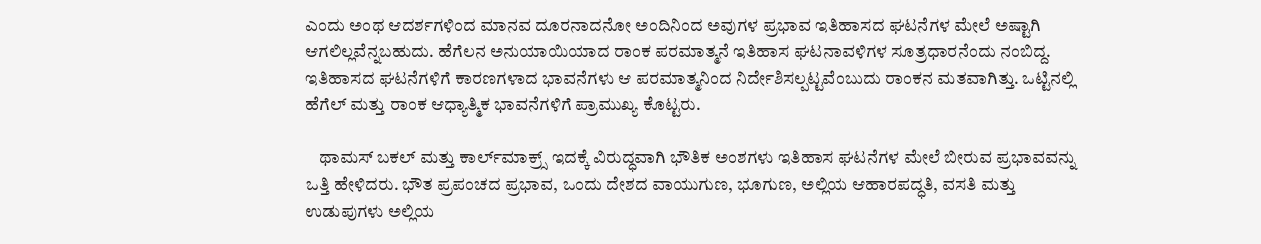ಎಂದು ಅಂಥ ಆದರ್ಶಗಳಿಂದ ಮಾನವ ದೂರನಾದನೋ ಅಂದಿನಿಂದ ಅವುಗಳ ಪ್ರಭಾವ ಇತಿಹಾಸದ ಘಟನೆಗಳ ಮೇಲೆ ಅಷ್ಟಾಗಿ ಆಗಲಿಲ್ಲವೆನ್ನಬಹುದು. ಹೆಗೆಲನ ಅನುಯಾಯಿಯಾದ ರಾಂಕ ಪರಮಾತ್ಮನೆ ಇತಿಹಾಸ ಘಟನಾವಳಿಗಳ ಸೂತ್ರಧಾರನೆಂದು ನಂಬಿದ್ದ. ಇತಿಹಾಸದ ಘಟನೆಗಳಿಗೆ ಕಾರಣಗಳಾದ ಭಾವನೆಗಳು ಆ ಪರಮಾತ್ಮನಿಂದ ನಿರ್ದೇಶಿಸಲ್ಪಟ್ಟವೆಂಬುದು ರಾಂಕನ ಮತವಾಗಿತ್ತು. ಒಟ್ಟಿನಲ್ಲಿ ಹೆಗೆಲ್ ಮತ್ತು ರಾಂಕ ಆಧ್ಯಾತ್ಮಿಕ ಭಾವನೆಗಳಿಗೆ ಪ್ರಾಮುಖ್ಯ ಕೊಟ್ಟರು.

    ಥಾಮಸ್ ಬಕಲ್ ಮತ್ತು ಕಾರ್ಲ್‍ಮಾಕ್ರ್ಸ್ ಇದಕ್ಕೆ ವಿರುದ್ಧವಾಗಿ ಭೌತಿಕ ಅಂಶಗಳು ಇತಿಹಾಸ ಘಟನೆಗಳ ಮೇಲೆ ಬೀರುವ ಪ್ರಭಾವವನ್ನು ಒತ್ತಿ ಹೇಳಿದರು. ಭೌತ ಪ್ರಪಂಚದ ಪ್ರಭಾವ, ಒಂದು ದೇಶದ ವಾಯುಗುಣ, ಭೂಗುಣ, ಅಲ್ಲಿಯ ಆಹಾರಪದ್ಧತಿ, ವಸತಿ ಮತ್ತು ಉಡುಪುಗಳು ಅಲ್ಲಿಯ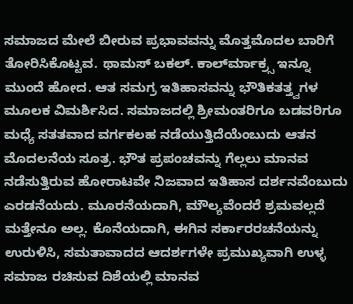ಸಮಾಜದ ಮೇಲೆ ಬೀರುವ ಪ್ರಭಾವವನ್ನು ಮೊತ್ತಮೊದಲ ಬಾರಿಗೆ ತೋರಿಸಿಕೊಟ್ಟವ. ಥಾಮಸ್ ಬಕಲ್. ಕಾರ್ಲ್‍ಮಾಕ್ರ್ಸ ಇನ್ನೂ ಮುಂದೆ ಹೋದ. ಆತ ಸಮಗ್ರ ಇತಿಹಾಸವನ್ನು ಭೌತಿಕತತ್ತ್ವಗಳ ಮೂಲಕ ವಿಮರ್ಶಿಸಿದ. ಸಮಾಜದಲ್ಲಿ ಶ್ರೀಮಂತರಿಗೂ ಬಡವರಿಗೂ ಮಧ್ಯೆ ಸತತವಾದ ವರ್ಗಕಲಹ ನಡೆಯುತ್ತಿದೆಯೆಂಬುದು ಆತನ ಮೊದಲನೆಯ ಸೂತ್ರ. ಭೌತ ಪ್ರಪಂಚವನ್ನು ಗೆಲ್ಲಲು ಮಾನವ ನಡೆಸುತ್ತಿರುವ ಹೋರಾಟವೇ ನಿಜವಾದ ಇತಿಹಾಸ ದರ್ಶನವೆಂಬುದು ಎರಡನೆಯದು. ಮೂರನೆಯದಾಗಿ, ಮೌಲ್ಯವೆಂದರೆ ಶ್ರಮವಲ್ಲದೆ ಮತ್ತೇನೂ ಅಲ್ಲ. ಕೊನೆಯದಾಗಿ, ಈಗಿನ ಸರ್ಕಾರರಚನೆಯನ್ನು ಉರುಳಿಸಿ, ಸಮತಾವಾದದ ಆದರ್ಶಗಳೇ ಪ್ರಮುಖ್ಯವಾಗಿ ಉಳ್ಳ ಸಮಾಜ ರಚಿಸುವ ದಿಶೆಯಲ್ಲಿ ಮಾನವ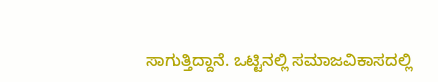ಸಾಗುತ್ತಿದ್ದಾನೆ. ಒಟ್ಟಿನಲ್ಲಿ ಸಮಾಜವಿಕಾಸದಲ್ಲಿ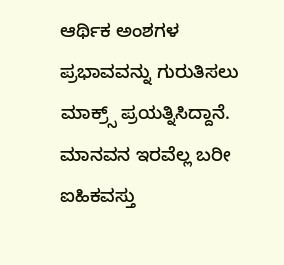ಆರ್ಥಿಕ ಅಂಶಗಳ ಪ್ರಭಾವವನ್ನು ಗುರುತಿಸಲು ಮಾಕ್ರ್ಸ್ ಪ್ರಯತ್ನಿಸಿದ್ದಾನೆ. ಮಾನವನ ಇರವೆಲ್ಲ ಬರೀ ಐಹಿಕವಸ್ತು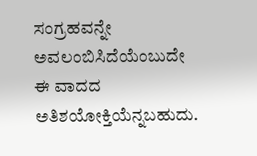ಸಂಗ್ರಹವನ್ನೇ ಅವಲಂಬಿಸಿದೆಯೆಂಬುದೇ ಈ ವಾದದ ಅತಿಶಯೋಕ್ತಿಯೆನ್ನಬಹುದು.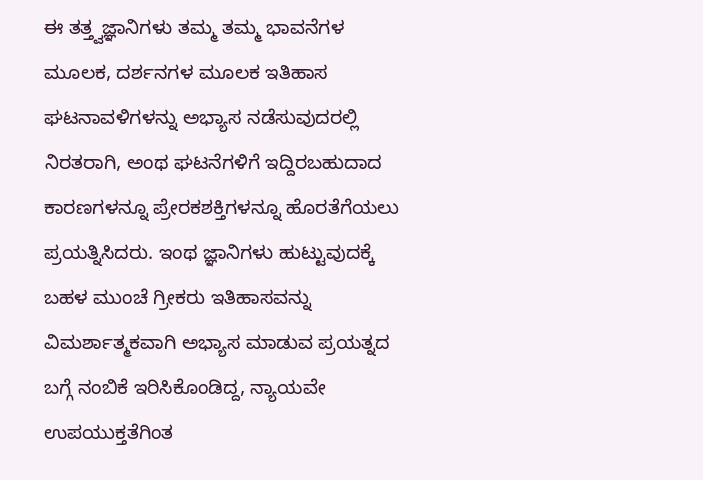ಈ ತತ್ತ್ವಜ್ಞಾನಿಗಳು ತಮ್ಮ ತಮ್ಮ ಭಾವನೆಗಳ ಮೂಲಕ, ದರ್ಶನಗಳ ಮೂಲಕ ಇತಿಹಾಸ ಘಟನಾವಳಿಗಳನ್ನು ಅಭ್ಯಾಸ ನಡೆಸುವುದರಲ್ಲಿ ನಿರತರಾಗಿ, ಅಂಥ ಘಟನೆಗಳಿಗೆ ಇದ್ದಿರಬಹುದಾದ ಕಾರಣಗಳನ್ನೂ ಪ್ರೇರಕಶಕ್ತಿಗಳನ್ನೂ ಹೊರತೆಗೆಯಲು ಪ್ರಯತ್ನಿಸಿದರು. ಇಂಥ ಜ್ಞಾನಿಗಳು ಹುಟ್ಟುವುದಕ್ಕೆ ಬಹಳ ಮುಂಚೆ ಗ್ರೀಕರು ಇತಿಹಾಸವನ್ನು ವಿಮರ್ಶಾತ್ಮಕವಾಗಿ ಅಭ್ಯಾಸ ಮಾಡುವ ಪ್ರಯತ್ನದ ಬಗ್ಗೆ ನಂಬಿಕೆ ಇರಿಸಿಕೊಂಡಿದ್ದ, ನ್ಯಾಯವೇ ಉಪಯುಕ್ತತೆಗಿಂತ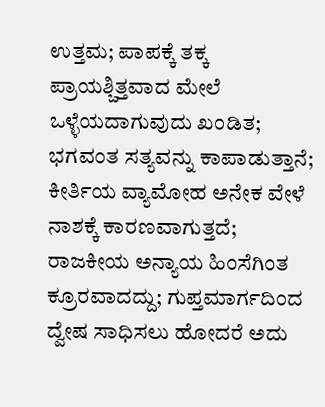ಉತ್ತಮ; ಪಾಪಕ್ಕೆ ತಕ್ಕ ಪ್ರಾಯಶ್ಚಿತ್ತವಾದ ಮೇಲೆ ಒಳ್ಳೆಯದಾಗುವುದು ಖಂಡಿತ; ಭಗವಂತ ಸತ್ಯವನ್ನು ಕಾಪಾಡುತ್ತಾನೆ; ಕೀರ್ತಿಯ ವ್ಯಾಮೋಹ ಅನೇಕ ವೇಳೆ ನಾಶಕ್ಕೆ ಕಾರಣವಾಗುತ್ತದೆ; ರಾಜಕೀಯ ಅನ್ಯಾಯ ಹಿಂಸೆಗಿಂತ ಕ್ರೂರವಾದದ್ದು; ಗುಪ್ತಮಾರ್ಗದಿಂದ ದ್ವೇಷ ಸಾಧಿಸಲು ಹೋದರೆ ಅದು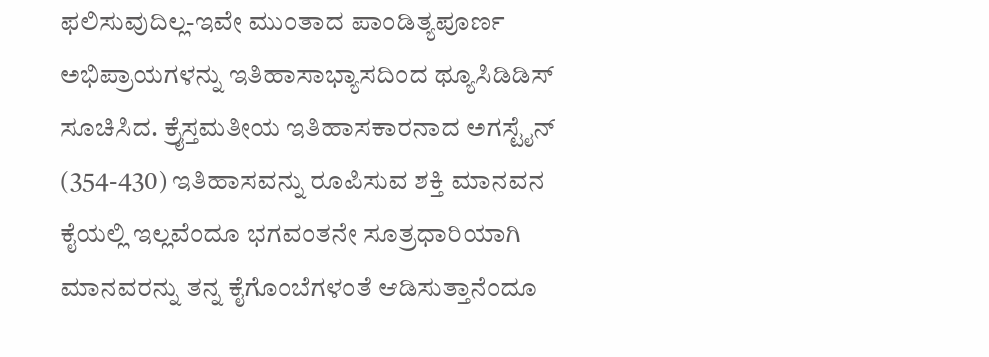ಫಲಿಸುವುದಿಲ್ಲ-ಇವೇ ಮುಂತಾದ ಪಾಂಡಿತ್ಯಪೂರ್ಣ ಅಭಿಪ್ರಾಯಗಳನ್ನು ಇತಿಹಾಸಾಭ್ಯಾಸದಿಂದ ಥ್ಯೂಸಿಡಿಡಿಸ್ ಸೂಚಿಸಿದ. ಕ್ರೈಸ್ತಮತೀಯ ಇತಿಹಾಸಕಾರನಾದ ಅಗಸ್ಟೈನ್ (354-430) ಇತಿಹಾಸವನ್ನು ರೂಪಿಸುವ ಶಕ್ತಿ ಮಾನವನ ಕೈಯಲ್ಲಿ ಇಲ್ಲವೆಂದೂ ಭಗವಂತನೇ ಸೂತ್ರಧಾರಿಯಾಗಿ ಮಾನವರನ್ನು ತನ್ನ ಕೈಗೊಂಬೆಗಳಂತೆ ಆಡಿಸುತ್ತಾನೆಂದೂ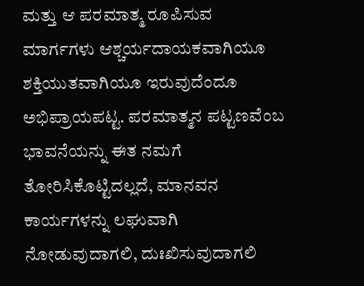ಮತ್ತು ಆ ಪರಮಾತ್ಮ ರೂಪಿಸುವ ಮಾರ್ಗಗಳು ಆಶ್ಚರ್ಯದಾಯಕವಾಗಿಯೂ ಶಕ್ತಿಯುತವಾಗಿಯೂ ಇರುವುದೆಂದೂ ಅಭಿಪ್ರಾಯಪಟ್ಟ. ಪರಮಾತ್ಮನ ಪಟ್ಟಣವೆಂಬ ಭಾವನೆಯನ್ನು ಈತ ನಮಗೆ ತೋರಿಸಿಕೊಟ್ಟಿದಲ್ಲದೆ, ಮಾನವನ ಕಾರ್ಯಗಳನ್ನು ಲಘುವಾಗಿ ನೋಡುವುದಾಗಲಿ, ದುಃಖಿಸುವುದಾಗಲಿ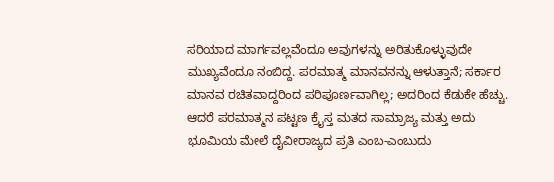ಸರಿಯಾದ ಮಾರ್ಗವಲ್ಲವೆಂದೂ ಅವುಗಳನ್ನು ಅರಿತುಕೊಳ್ಳುವುದೇ ಮುಖ್ಯವೆಂದೂ ನಂಬಿದ್ದ. ಪರಮಾತ್ಮ ಮಾನವನನ್ನು ಆಳುತ್ತಾನೆ; ಸರ್ಕಾರ ಮಾನವ ರಚಿತವಾದ್ದರಿಂದ ಪರಿಪೂರ್ಣವಾಗಿಲ್ಲ; ಅದರಿಂದ ಕೆಡುಕೇ ಹೆಚ್ಚು. ಆದರೆ ಪರಮಾತ್ಮನ ಪಟ್ಟಣ ಕ್ರೈಸ್ತ ಮತದ ಸಾಮ್ರಾಜ್ಯ ಮತ್ತು ಅದು ಭೂಮಿಯ ಮೇಲೆ ದೈವೀರಾಜ್ಯದ ಪ್ರತಿ ಎಂಬ-ಎಂಬುದು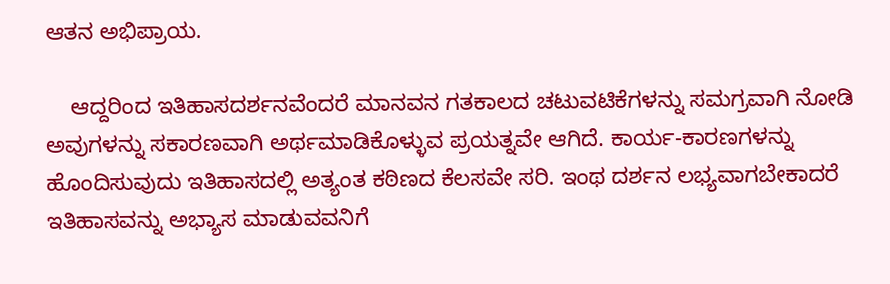ಆತನ ಅಭಿಪ್ರಾಯ.

    ಆದ್ದರಿಂದ ಇತಿಹಾಸದರ್ಶನವೆಂದರೆ ಮಾನವನ ಗತಕಾಲದ ಚಟುವಟಿಕೆಗಳನ್ನು ಸಮಗ್ರವಾಗಿ ನೋಡಿ ಅವುಗಳನ್ನು ಸಕಾರಣವಾಗಿ ಅರ್ಥಮಾಡಿಕೊಳ್ಳುವ ಪ್ರಯತ್ನವೇ ಆಗಿದೆ. ಕಾರ್ಯ-ಕಾರಣಗಳನ್ನು ಹೊಂದಿಸುವುದು ಇತಿಹಾಸದಲ್ಲಿ ಅತ್ಯಂತ ಕಠಿಣದ ಕೆಲಸವೇ ಸರಿ. ಇಂಥ ದರ್ಶನ ಲಭ್ಯವಾಗಬೇಕಾದರೆ ಇತಿಹಾಸವನ್ನು ಅಭ್ಯಾಸ ಮಾಡುವವನಿಗೆ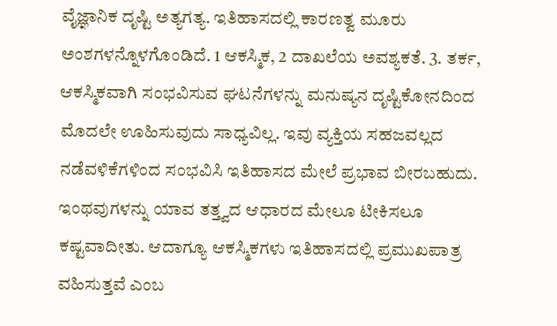ವೈಜ್ಞಾನಿಕ ದೃಷ್ಟಿ ಅತ್ಯಗತ್ಯ. ಇತಿಹಾಸದಲ್ಲಿ ಕಾರಣತ್ವ ಮೂರು ಅಂಶಗಳನ್ನೊಳಗೊಂಡಿದೆ. 1 ಆಕಸ್ಮಿಕ, 2 ದಾಖಲೆಯ ಅವಶ್ಯಕತೆ. 3. ತರ್ಕ, ಆಕಸ್ಮಿಕವಾಗಿ ಸಂಭವಿಸುವ ಘಟನೆಗಳನ್ನು ಮನುಷ್ಯನ ದೃಷ್ಟಿಕೋನದಿಂದ ಮೊದಲೇ ಊಹಿಸುವುದು ಸಾಧ್ಯವಿಲ್ಲ. ಇವು ವ್ಯಕ್ತಿಯ ಸಹಜವಲ್ಲದ ನಡೆವಳಿಕೆಗಳಿಂದ ಸಂಭವಿಸಿ ಇತಿಹಾಸದ ಮೇಲೆ ಪ್ರಭಾವ ಬೀರಬಹುದು. ಇಂಥವುಗಳನ್ನು ಯಾವ ತತ್ತ್ವದ ಆಧಾರದ ಮೇಲೂ ಟೀಕಿಸಲೂ ಕಷ್ಟವಾದೀತು. ಆದಾಗ್ಯೂ ಆಕಸ್ಮಿಕಗಳು ಇತಿಹಾಸದಲ್ಲಿ ಪ್ರಮುಖಪಾತ್ರ ವಹಿಸುತ್ತವೆ ಎಂಬ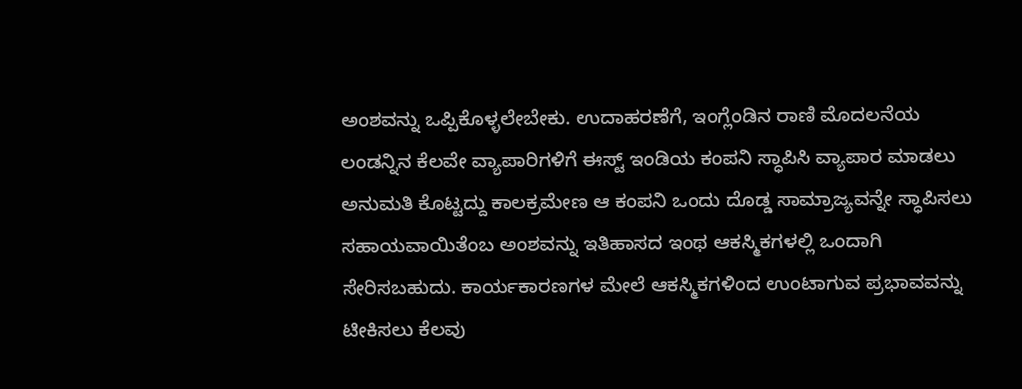ಅಂಶವನ್ನು ಒಪ್ಪಿಕೊಳ್ಳಲೇಬೇಕು. ಉದಾಹರಣೆಗೆ, ಇಂಗ್ಲೆಂಡಿನ ರಾಣಿ ಮೊದಲನೆಯ ಲಂಡನ್ನಿನ ಕೆಲವೇ ವ್ಯಾಪಾರಿಗಳಿಗೆ ಈಸ್ಟ್ ಇಂಡಿಯ ಕಂಪನಿ ಸ್ಧಾಪಿಸಿ ವ್ಯಾಪಾರ ಮಾಡಲು ಅನುಮತಿ ಕೊಟ್ಟದ್ದು ಕಾಲಕ್ರಮೇಣ ಆ ಕಂಪನಿ ಒಂದು ದೊಡ್ಡ ಸಾಮ್ರಾಜ್ಯವನ್ನೇ ಸ್ಧಾಪಿಸಲು ಸಹಾಯವಾಯಿತೆಂಬ ಅಂಶವನ್ನು ಇತಿಹಾಸದ ಇಂಥ ಆಕಸ್ಮಿಕಗಳಲ್ಲಿ ಒಂದಾಗಿ ಸೇರಿಸಬಹುದು. ಕಾರ್ಯಕಾರಣಗಳ ಮೇಲೆ ಆಕಸ್ಮಿಕಗಳಿಂದ ಉಂಟಾಗುವ ಪ್ರಭಾವವನ್ನು ಟೀಕಿಸಲು ಕೆಲವು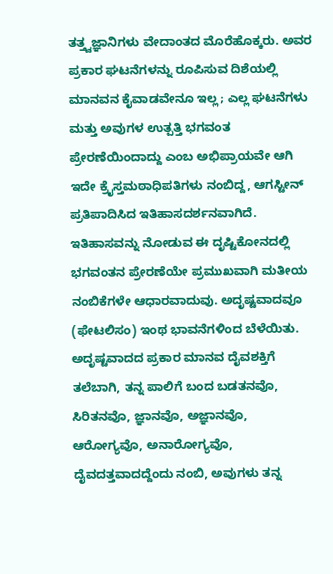ತತ್ತ್ವಜ್ಞಾನಿಗಳು ವೇದಾಂತದ ಮೊರೆಹೊಕ್ಕರು. ಅವರ ಪ್ರಕಾರ ಘಟನೆಗಳನ್ನು ರೂಪಿಸುವ ದಿಶೆಯಲ್ಲಿ ಮಾನವನ ಕೈವಾಡವೇನೂ ಇಲ್ಲ; ಎಲ್ಲ ಘಟನೆಗಳು ಮತ್ತು ಅವುಗಳ ಉತ್ಪತ್ತಿ ಭಗವಂತ ಪ್ರೇರಣೆಯಿಂದಾದ್ದು ಎಂಬ ಅಭಿಪ್ರಾಯವೇ ಆಗಿ ಇದೇ ಕ್ರೈಸ್ತಮಠಾಧಿಪತಿಗಳು ನಂಬಿದ್ದ, ಆಗಸ್ಟೀನ್ ಪ್ರತಿಪಾದಿಸಿದ ಇತಿಹಾಸದರ್ಶನವಾಗಿದೆ. ಇತಿಹಾಸವನ್ನು ನೋಡುವ ಈ ದೃಷ್ಟಿಕೋನದಲ್ಲಿ ಭಗವಂತನ ಪ್ರೇರಣೆಯೇ ಪ್ರಮುಖವಾಗಿ ಮತೀಯ ನಂಬಿಕೆಗಳೇ ಆಧಾರವಾದುವು. ಅದೃಷ್ಟವಾದವೂ (ಫೇಟಲಿಸಂ) ಇಂಥ ಭಾವನೆಗಳಿಂದ ಬೆಳೆಯಿತು. ಅದೃಷ್ಟವಾದದ ಪ್ರಕಾರ ಮಾನವ ದೈವಶಕ್ತಿಗೆ ತಲೆಬಾಗಿ, ತನ್ನ ಪಾಲಿಗೆ ಬಂದ ಬಡತನವೊ, ಸಿರಿತನವೊ, ಜ್ಞಾನವೊ, ಅಜ್ಞಾನವೊ, ಆರೋಗ್ಯವೊ, ಅನಾರೋಗ್ಯವೊ, ದೈವದತ್ತವಾದದ್ದೆಂದು ನಂಬಿ, ಅವುಗಳು ತನ್ನ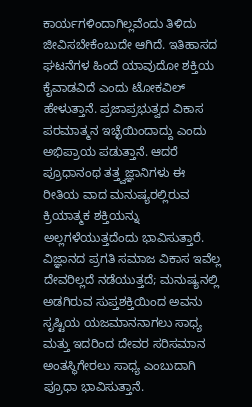ಕಾರ್ಯಗಳಿಂದಾಗಿಲ್ಲವೆಂದು ತಿಳಿದು ಜೀವಿಸಬೇಕೆಂಬುದೇ ಆಗಿದೆ. ಇತಿಹಾಸದ ಘಟನೆಗಳ ಹಿಂದೆ ಯಾವುದೋ ಶಕ್ತಿಯ ಕೈವಾಡವಿದೆ ಎಂದು ಟೋಕವಿಲ್ ಹೇಳುತ್ತಾನೆ. ಪ್ರಜಾಪ್ರಭುತ್ವದ ವಿಕಾಸ ಪರಮಾತ್ಮನ ಇಚ್ಛೆಯಿಂದಾದ್ದು ಎಂದು ಅಭಿಪ್ರಾಯ ಪಡುತ್ತಾನೆ. ಆದರೆ ಪ್ರೂಧಾನಂಥ ತತ್ತ್ವಜ್ಞಾನಿಗಳು ಈ ರೀತಿಯ ವಾದ ಮನುಷ್ಯರಲ್ಲಿರುವ ಕ್ರಿಯಾತ್ಮಕ ಶಕ್ತಿಯನ್ನು ಅಲ್ಲಗಳೆಯುತ್ತದೆಂದು ಭಾವಿಸುತ್ತಾರೆ. ವಿಜ್ಞಾನದ ಪ್ರಗತಿ ಸಮಾಜ ವಿಕಾಸ ಇವೆಲ್ಲ ದೇವರಿಲ್ಲದೆ ನಡೆಯುತ್ತದೆ; ಮನುಷ್ಯನಲ್ಲಿ ಅಡಗಿರುವ ಸುಪ್ತಶಕ್ತಿಯಿಂದ ಅವನು ಸೃಷ್ಟಿಯ ಯಜಮಾನನಾಗಲು ಸಾಧ್ಯ ಮತ್ತು ಇದರಿಂದ ದೇವರ ಸರಿಸಮಾನ ಅಂತಸ್ಥಿಗೇರಲು ಸಾಧ್ಯ ಎಂಬುದಾಗಿ ಪ್ರೂಧಾ ಭಾವಿಸುತ್ತಾನೆ.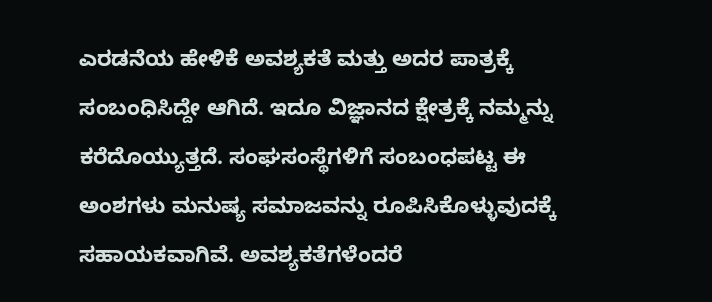ಎರಡನೆಯ ಹೇಳಿಕೆ ಅವಶ್ಯಕತೆ ಮತ್ತು ಅದರ ಪಾತ್ರಕ್ಕೆ ಸಂಬಂಧಿಸಿದ್ದೇ ಆಗಿದೆ. ಇದೂ ವಿಜ್ಞಾನದ ಕ್ಷೇತ್ರಕ್ಕೆ ನಮ್ಮನ್ನು ಕರೆದೊಯ್ಯುತ್ತದೆ. ಸಂಘಸಂಸ್ಥೆಗಳಿಗೆ ಸಂಬಂಧಪಟ್ಟ ಈ ಅಂಶಗಳು ಮನುಷ್ಯ ಸಮಾಜವನ್ನು ರೂಪಿಸಿಕೊಳ್ಳುವುದಕ್ಕೆ ಸಹಾಯಕವಾಗಿವೆ. ಅವಶ್ಯಕತೆಗಳೆಂದರೆ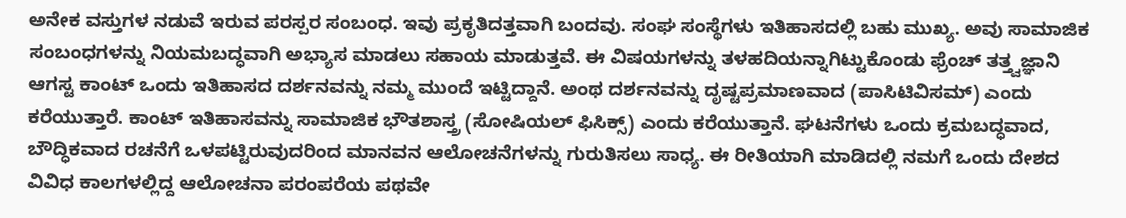ಅನೇಕ ವಸ್ತುಗಳ ನಡುವೆ ಇರುವ ಪರಸ್ಪರ ಸಂಬಂಧ. ಇವು ಪ್ರಕೃತಿದತ್ತವಾಗಿ ಬಂದವು. ಸಂಘ ಸಂಸ್ಥೆಗಳು ಇತಿಹಾಸದಲ್ಲಿ ಬಹು ಮುಖ್ಯ. ಅವು ಸಾಮಾಜಿಕ ಸಂಬಂಧಗಳನ್ನು ನಿಯಮಬದ್ಧವಾಗಿ ಅಭ್ಯಾಸ ಮಾಡಲು ಸಹಾಯ ಮಾಡುತ್ತವೆ. ಈ ವಿಷಯಗಳನ್ನು ತಳಹದಿಯನ್ನಾಗಿಟ್ಟುಕೊಂಡು ಫ್ರೆಂಚ್ ತತ್ತ್ವಜ್ಞಾನಿ ಆಗಸ್ಟ ಕಾಂಟ್ ಒಂದು ಇತಿಹಾಸದ ದರ್ಶನವನ್ನು ನಮ್ಮ ಮುಂದೆ ಇಟ್ಟಿದ್ದಾನೆ. ಅಂಥ ದರ್ಶನವನ್ನು ದೃಷ್ಟಪ್ರಮಾಣವಾದ (ಪಾಸಿಟಿವಿಸಮ್) ಎಂದು ಕರೆಯುತ್ತಾರೆ. ಕಾಂಟ್ ಇತಿಹಾಸವನ್ನು ಸಾಮಾಜಿಕ ಭೌತಶಾಸ್ತ್ರ (ಸೋಷಿಯಲ್ ಫಿಸಿಕ್ಸ್) ಎಂದು ಕರೆಯುತ್ತಾನೆ. ಘಟನೆಗಳು ಒಂದು ಕ್ರಮಬದ್ಧವಾದ, ಬೌದ್ಧಿಕವಾದ ರಚನೆಗೆ ಒಳಪಟ್ಟಿರುವುದರಿಂದ ಮಾನವನ ಆಲೋಚನೆಗಳನ್ನು ಗುರುತಿಸಲು ಸಾಧ್ಯ. ಈ ರೀತಿಯಾಗಿ ಮಾಡಿದಲ್ಲಿ ನಮಗೆ ಒಂದು ದೇಶದ ವಿವಿಧ ಕಾಲಗಳಲ್ಲಿದ್ದ ಆಲೋಚನಾ ಪರಂಪರೆಯ ಪಥವೇ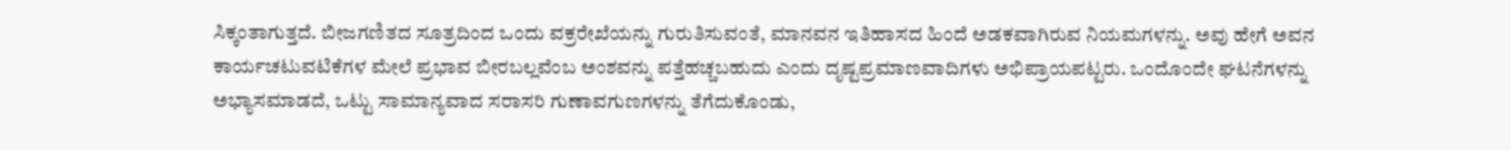ಸಿಕ್ಕಂತಾಗುತ್ತದೆ. ಬೀಜಗಣಿತದ ಸೂತ್ರದಿಂದ ಒಂದು ವಕ್ರರೇಖೆಯನ್ನು ಗುರುತಿಸುವಂತೆ, ಮಾನವನ ಇತಿಹಾಸದ ಹಿಂದೆ ಅಡಕವಾಗಿರುವ ನಿಯಮಗಳನ್ನು. ಅವು ಹೇಗೆ ಅವನ ಕಾರ್ಯಚಟುವಟಿಕೆಗಳ ಮೇಲೆ ಪ್ರಭಾವ ಬೀರಬಲ್ಲವೆಂಬ ಅಂಶವನ್ನು ಪತ್ತೆಹಚ್ಚಬಹುದು ಎಂದು ದೃಷ್ಟಪ್ರಮಾಣವಾದಿಗಳು ಅಭಿಪ್ರಾಯಪಟ್ಟರು. ಒಂದೊಂದೇ ಘಟನೆಗಳನ್ನು ಅಭ್ಯಾಸಮಾಡದೆ, ಒಟ್ಟು ಸಾಮಾನ್ಯವಾದ ಸರಾಸರಿ ಗುಣಾವಗುಣಗಳನ್ನು ತೆಗೆದುಕೊಂಡು,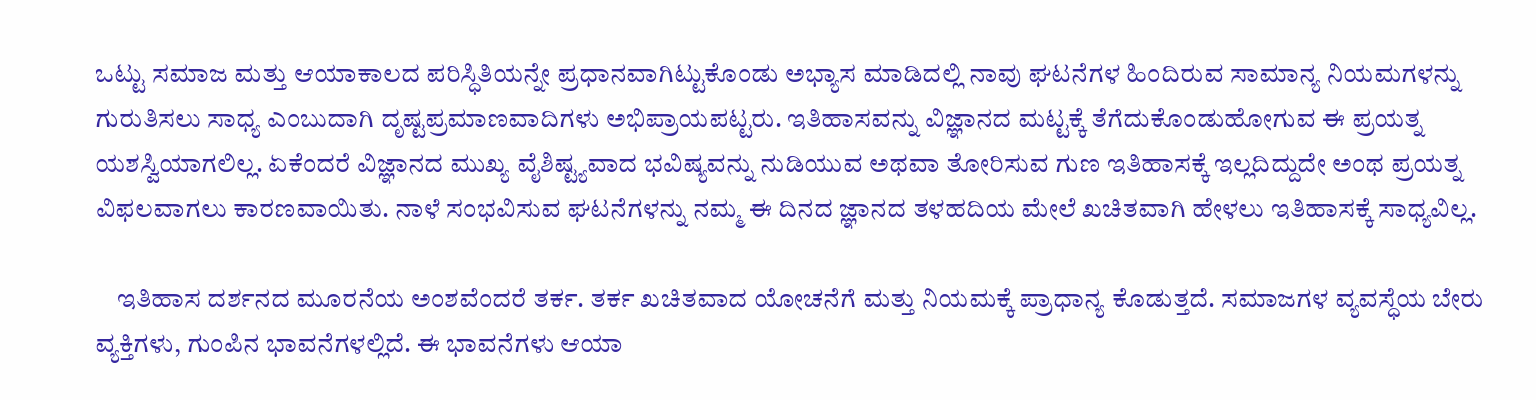ಒಟ್ಟು ಸಮಾಜ ಮತ್ತು ಆಯಾಕಾಲದ ಪರಿಸ್ಧಿತಿಯನ್ನೇ ಪ್ರಧಾನವಾಗಿಟ್ಟುಕೊಂಡು ಅಭ್ಯಾಸ ಮಾಡಿದಲ್ಲಿ ನಾವು ಘಟನೆಗಳ ಹಿಂದಿರುವ ಸಾಮಾನ್ಯ ನಿಯಮಗಳನ್ನು ಗುರುತಿಸಲು ಸಾಧ್ಯ ಎಂಬುದಾಗಿ ದೃಷ್ಟಪ್ರಮಾಣವಾದಿಗಳು ಅಭಿಪ್ರಾಯಪಟ್ಟರು. ಇತಿಹಾಸವನ್ನು ವಿಜ್ಞಾನದ ಮಟ್ಟಕ್ಕೆ ತೆಗೆದುಕೊಂಡುಹೋಗುವ ಈ ಪ್ರಯತ್ನ ಯಶಸ್ವಿಯಾಗಲಿಲ್ಲ. ಏಕೆಂದರೆ ವಿಜ್ಞಾನದ ಮುಖ್ಯ ವೈಶಿಷ್ಟ್ಯವಾದ ಭವಿಷ್ಯವನ್ನು ನುಡಿಯುವ ಅಥವಾ ತೋರಿಸುವ ಗುಣ ಇತಿಹಾಸಕ್ಕೆ ಇಲ್ಲದಿದ್ದುದೇ ಅಂಥ ಪ್ರಯತ್ನ ವಿಫಲವಾಗಲು ಕಾರಣವಾಯಿತು. ನಾಳೆ ಸಂಭವಿಸುವ ಘಟನೆಗಳನ್ನು ನಮ್ಮ ಈ ದಿನದ ಜ್ಞಾನದ ತಳಹದಿಯ ಮೇಲೆ ಖಚಿತವಾಗಿ ಹೇಳಲು ಇತಿಹಾಸಕ್ಕೆ ಸಾಧ್ಯವಿಲ್ಲ.

    ಇತಿಹಾಸ ದರ್ಶನದ ಮೂರನೆಯ ಅಂಶವೆಂದರೆ ತರ್ಕ. ತರ್ಕ ಖಚಿತವಾದ ಯೋಚನೆಗೆ ಮತ್ತು ನಿಯಮಕ್ಕೆ ಪ್ರಾಧಾನ್ಯ ಕೊಡುತ್ತದೆ. ಸಮಾಜಗಳ ವ್ಯವಸ್ಧೆಯ ಬೇರು ವ್ಯಕ್ತಿಗಳು, ಗುಂಪಿನ ಭಾವನೆಗಳಲ್ಲಿದೆ. ಈ ಭಾವನೆಗಳು ಆಯಾ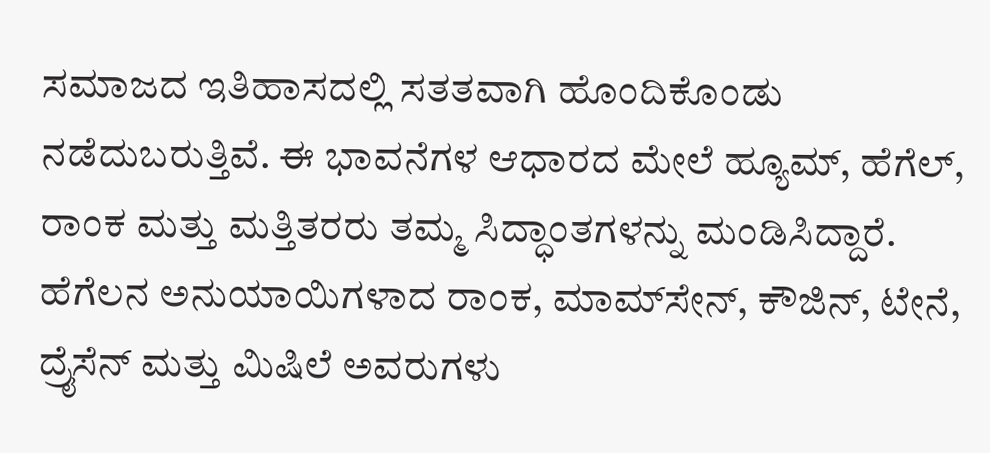ಸಮಾಜದ ಇತಿಹಾಸದಲ್ಲಿ ಸತತವಾಗಿ ಹೊಂದಿಕೊಂಡು ನಡೆದುಬರುತ್ತಿವೆ. ಈ ಭಾವನೆಗಳ ಆಧಾರದ ಮೇಲೆ ಹ್ಯೂಮ್, ಹೆಗೆಲ್, ರಾಂಕ ಮತ್ತು ಮತ್ತಿತರರು ತಮ್ಮ ಸಿದ್ಧಾಂತಗಳನ್ನು ಮಂಡಿಸಿದ್ದಾರೆ. ಹೆಗೆಲನ ಅನುಯಾಯಿಗಳಾದ ರಾಂಕ, ಮಾಮ್‍ಸೇನ್, ಕೌಜಿನ್, ಟೇನೆ, ದ್ರೈಸೆನ್ ಮತ್ತು ಮಿಷಿಲೆ ಅವರುಗಳು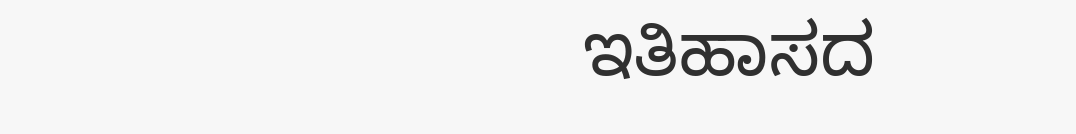ಇತಿಹಾಸದ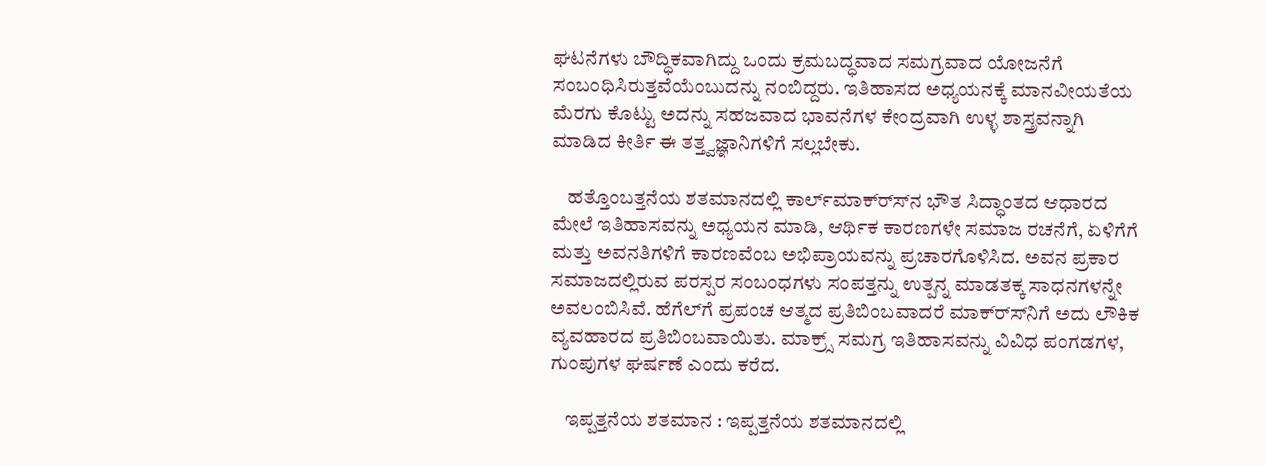ಘಟನೆಗಳು ಬೌದ್ಧಿಕವಾಗಿದ್ದು ಒಂದು ಕ್ರಮಬದ್ಧವಾದ ಸಮಗ್ರವಾದ ಯೋಜನೆಗೆ ಸಂಬಂಧಿಸಿರುತ್ತವೆಯೆಂಬುದನ್ನು ನಂಬಿದ್ದರು. ಇತಿಹಾಸದ ಅಧ್ಯಯನಕ್ಕೆ ಮಾನವೀಯತೆಯ ಮೆರಗು ಕೊಟ್ಟು ಅದನ್ನು ಸಹಜವಾದ ಭಾವನೆಗಳ ಕೇಂದ್ರವಾಗಿ ಉಳ್ಳ ಶಾಸ್ತ್ರವನ್ನಾಗಿ ಮಾಡಿದ ಕೀರ್ತಿ ಈ ತತ್ತ್ವಜ್ಞಾನಿಗಳಿಗೆ ಸಲ್ಲಬೇಕು.

    ಹತ್ತೊಂಬತ್ತನೆಯ ಶತಮಾನದಲ್ಲಿ ಕಾರ್ಲ್‍ಮಾಕ್ರ್ಸ್‍ನ ಭೌತ ಸಿದ್ಧಾಂತದ ಆಧಾರದ ಮೇಲೆ ಇತಿಹಾಸವನ್ನು ಅಧ್ಯಯನ ಮಾಡಿ, ಆರ್ಥಿಕ ಕಾರಣಗಳೇ ಸಮಾಜ ರಚನೆಗೆ, ಏಳಿಗೆಗೆ ಮತ್ತು ಅವನತಿಗಳಿಗೆ ಕಾರಣವೆಂಬ ಅಭಿಪ್ರಾಯವನ್ನು ಪ್ರಚಾರಗೊಳಿಸಿದ. ಅವನ ಪ್ರಕಾರ ಸಮಾಜದಲ್ಲಿರುವ ಪರಸ್ಪರ ಸಂಬಂಧಗಳು ಸಂಪತ್ತನ್ನು ಉತ್ಪನ್ನ ಮಾಡತಕ್ಕ ಸಾಧನಗಳನ್ನೇ ಅವಲಂಬಿಸಿವೆ. ಹೆಗೆಲ್‍ಗೆ ಪ್ರಪಂಚ ಆತ್ಮದ ಪ್ರತಿಬಿಂಬವಾದರೆ ಮಾಕ್ರ್ಸ್‍ನಿಗೆ ಅದು ಲೌಕಿಕ ವ್ಯವಹಾರದ ಪ್ರತಿಬಿಂಬವಾಯಿತು. ಮಾಕ್ರ್ಸ್ ಸಮಗ್ರ ಇತಿಹಾಸವನ್ನು ವಿವಿಧ ಪಂಗಡಗಳ, ಗುಂಪುಗಳ ಘರ್ಷಣೆ ಎಂದು ಕರೆದ.

    ಇಪ್ಪತ್ತನೆಯ ಶತಮಾನ : ಇಪ್ಪತ್ತನೆಯ ಶತಮಾನದಲ್ಲಿ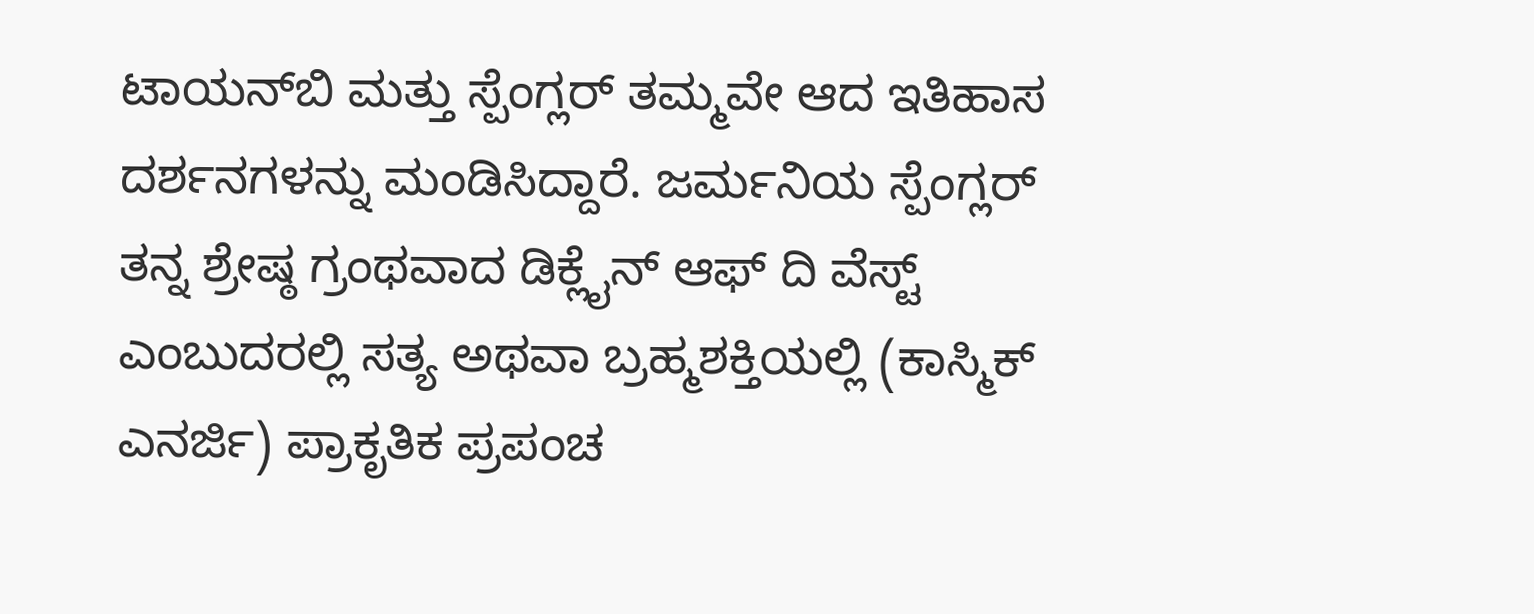ಟಾಯನ್‍ಬಿ ಮತ್ತು ಸ್ಪೆಂಗ್ಲರ್ ತಮ್ಮವೇ ಆದ ಇತಿಹಾಸ ದರ್ಶನಗಳನ್ನು ಮಂಡಿಸಿದ್ದಾರೆ. ಜರ್ಮನಿಯ ಸ್ಪೆಂಗ್ಲರ್ ತನ್ನ ಶ್ರೇಷ್ಠ ಗ್ರಂಥವಾದ ಡಿಕ್ಲೈನ್ ಆಫ್ ದಿ ವೆಸ್ಟ್ ಎಂಬುದರಲ್ಲಿ ಸತ್ಯ ಅಥವಾ ಬ್ರಹ್ಮಶಕ್ತಿಯಲ್ಲಿ (ಕಾಸ್ಮಿಕ್ ಎನರ್ಜಿ) ಪ್ರಾಕೃತಿಕ ಪ್ರಪಂಚ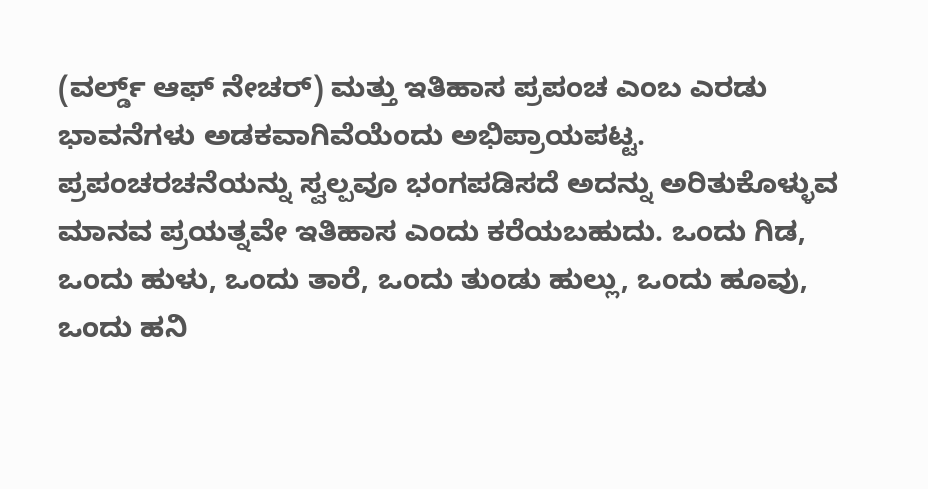(ವರ್ಲ್ಡ್ ಆಫ್ ನೇಚರ್) ಮತ್ತು ಇತಿಹಾಸ ಪ್ರಪಂಚ ಎಂಬ ಎರಡು ಭಾವನೆಗಳು ಅಡಕವಾಗಿವೆಯೆಂದು ಅಭಿಪ್ರಾಯಪಟ್ಟ. ಪ್ರಪಂಚರಚನೆಯನ್ನು ಸ್ವಲ್ಪವೂ ಭಂಗಪಡಿಸದೆ ಅದನ್ನು ಅರಿತುಕೊಳ್ಳುವ ಮಾನವ ಪ್ರಯತ್ನವೇ ಇತಿಹಾಸ ಎಂದು ಕರೆಯಬಹುದು. ಒಂದು ಗಿಡ, ಒಂದು ಹುಳು, ಒಂದು ತಾರೆ, ಒಂದು ತುಂಡು ಹುಲ್ಲು, ಒಂದು ಹೂವು, ಒಂದು ಹನಿ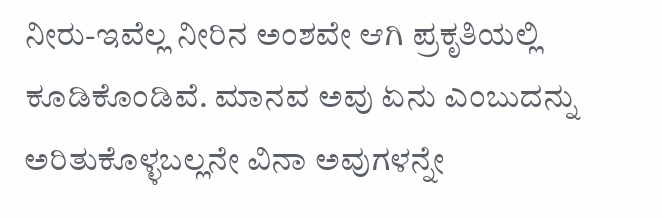ನೀರು-ಇವೆಲ್ಲ ನೀರಿನ ಅಂಶವೇ ಆಗಿ ಪ್ರಕೃತಿಯಲ್ಲಿ ಕೂಡಿಕೊಂಡಿವೆ. ಮಾನವ ಅವು ಏನು ಎಂಬುದನ್ನು ಅರಿತುಕೊಳ್ಳಬಲ್ಲನೇ ವಿನಾ ಅವುಗಳನ್ನೇ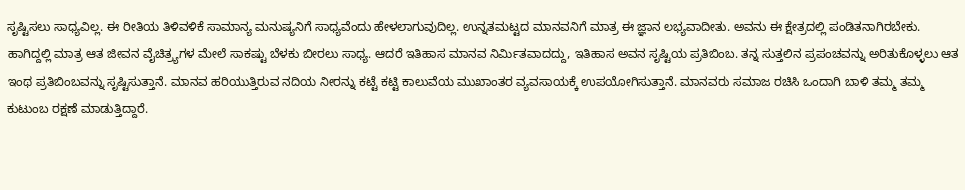ಸೃಷ್ಟಿಸಲು ಸಾಧ್ಯವಿಲ್ಲ. ಈ ರೀತಿಯ ತಿಳಿವಳಿಕೆ ಸಾಮಾನ್ಯ ಮನುಷ್ಯನಿಗೆ ಸಾಧ್ಯವೆಂದು ಹೇಳಲಾಗುವುದಿಲ್ಲ. ಉನ್ನತಮಟ್ಟದ ಮಾನವನಿಗೆ ಮಾತ್ರ ಈ ಜ್ಞಾನ ಲಭ್ಯವಾದೀತು. ಅವನು ಈ ಕ್ಷೇತ್ರದಲ್ಲಿ ಪಂಡಿತನಾಗಿರಬೇಕು. ಹಾಗಿದ್ದಲ್ಲಿ ಮಾತ್ರ ಆತ ಜೀವನ ವೈಚಿತ್ರ್ಯಗಳ ಮೇಲೆ ಸಾಕಷ್ಟು ಬೆಳಕು ಬೀರಲು ಸಾಧ್ಯ. ಆದರೆ ಇತಿಹಾಸ ಮಾನವ ನಿರ್ಮಿತವಾದದ್ದು, ಇತಿಹಾಸ ಅವನ ಸೃಷ್ಟಿಯ ಪ್ರತಿಬಿಂಬ. ತನ್ನ ಸುತ್ತಲಿನ ಪ್ರಪಂಚವನ್ನು ಅರಿತುಕೊಳ್ಳಲು ಆತ ಇಂಥ ಪ್ರತಿಬಿಂಬವನ್ನು ಸೃಷ್ಟಿಸುತ್ತಾನೆ. ಮಾನವ ಹರಿಯುತ್ತಿರುವ ನದಿಯ ನೀರನ್ನು ಕಟ್ಟೆ ಕಟ್ಟಿ ಕಾಲುವೆಯ ಮುಖಾಂತರ ವ್ಯವಸಾಯಕ್ಕೆ ಉಪಯೋಗಿಸುತ್ತಾನೆ. ಮಾನವರು ಸಮಾಜ ರಚಿಸಿ ಒಂದಾಗಿ ಬಾಳಿ ತಮ್ಮ ತಮ್ಮ ಕುಟುಂಬ ರಕ್ಷಣೆ ಮಾಡುತ್ತಿದ್ದಾರೆ.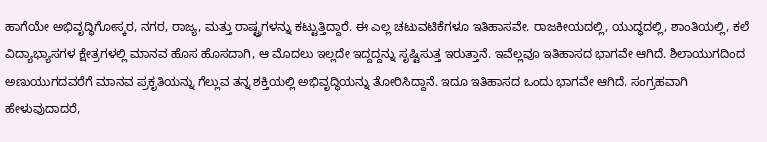ಹಾಗೆಯೇ ಅಭಿವೃದ್ಧಿಗೋಸ್ಕರ, ನಗರ, ರಾಜ್ಯ, ಮತ್ತು ರಾಷ್ಟ್ರಗಳನ್ನು ಕಟ್ಟುತ್ತಿದ್ದಾರೆ. ಈ ಎಲ್ಲ ಚಟುವಟಿಕೆಗಳೂ ಇತಿಹಾಸವೇ. ರಾಜಕೀಯದಲ್ಲಿ, ಯುದ್ಧದಲ್ಲಿ, ಶಾಂತಿಯಲ್ಲಿ, ಕಲೆ ವಿದ್ಯಾಭ್ಯಾಸಗಳ ಕ್ಷೇತ್ರಗಳಲ್ಲಿ ಮಾನವ ಹೊಸ ಹೊಸದಾಗಿ, ಆ ಮೊದಲು ಇಲ್ಲದೇ ಇದ್ದದ್ದನ್ನು ಸೃಷ್ಟಿಸುತ್ತ ಇರುತ್ತಾನೆ. ಇವೆಲ್ಲವೂ ಇತಿಹಾಸದ ಭಾಗವೇ ಆಗಿದೆ. ಶಿಲಾಯುಗದಿಂದ ಅಣುಯುಗದವರೆಗೆ ಮಾನವ ಪ್ರಕೃತಿಯನ್ನು ಗೆಲ್ಲುವ ತನ್ನ ಶಕ್ತಿಯಲ್ಲಿ ಅಭಿವೃದ್ಧಿಯನ್ನು ತೋರಿಸಿದ್ದಾನೆ. ಇದೂ ಇತಿಹಾಸದ ಒಂದು ಭಾಗವೇ ಆಗಿದೆ. ಸಂಗ್ರಹವಾಗಿ ಹೇಳುವುದಾದರೆ,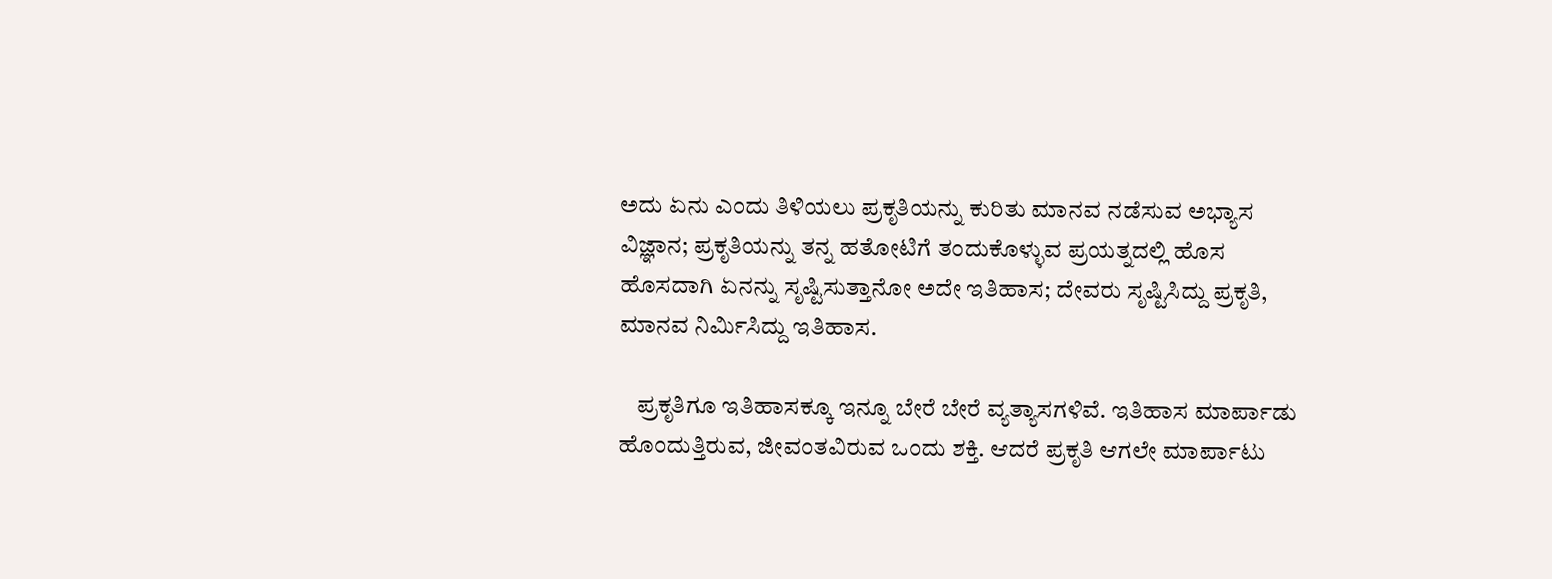ಅದು ಏನು ಎಂದು ತಿಳಿಯಲು ಪ್ರಕೃತಿಯನ್ನು ಕುರಿತು ಮಾನವ ನಡೆಸುವ ಅಭ್ಯಾಸ ವಿಜ್ಞಾನ; ಪ್ರಕೃತಿಯನ್ನು ತನ್ನ ಹತೋಟಿಗೆ ತಂದುಕೊಳ್ಳುವ ಪ್ರಯತ್ನದಲ್ಲಿ ಹೊಸ ಹೊಸದಾಗಿ ಏನನ್ನು ಸೃಷ್ಟಿಸುತ್ತಾನೋ ಅದೇ ಇತಿಹಾಸ; ದೇವರು ಸೃಷ್ಟಿಸಿದ್ದು ಪ್ರಕೃತಿ, ಮಾನವ ನಿರ್ಮಿಸಿದ್ದು ಇತಿಹಾಸ.

    ಪ್ರಕೃತಿಗೂ ಇತಿಹಾಸಕ್ಕೂ ಇನ್ನೂ ಬೇರೆ ಬೇರೆ ವ್ಯತ್ಯಾಸಗಳಿವೆ. ಇತಿಹಾಸ ಮಾರ್ಪಾಡು ಹೊಂದುತ್ತಿರುವ, ಜೀವಂತವಿರುವ ಒಂದು ಶಕ್ತಿ. ಆದರೆ ಪ್ರಕೃತಿ ಆಗಲೇ ಮಾರ್ಪಾಟು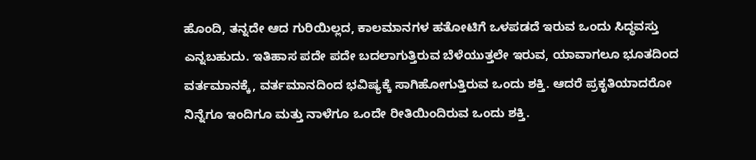ಹೊಂದಿ, ತನ್ನದೇ ಆದ ಗುರಿಯಿಲ್ಲದ, ಕಾಲಮಾನಗಳ ಹತೋಟಿಗೆ ಒಳಪಡದೆ ಇರುವ ಒಂದು ಸಿದ್ಧವಸ್ತು ಎನ್ನಬಹುದು. ಇತಿಹಾಸ ಪದೇ ಪದೇ ಬದಲಾಗುತ್ತಿರುವ ಬೆಳೆಯುತ್ತಲೇ ಇರುವ, ಯಾವಾಗಲೂ ಭೂತದಿಂದ ವರ್ತಮಾನಕ್ಕೆ, ವರ್ತಮಾನದಿಂದ ಭವಿಷ್ಯಕ್ಕೆ ಸಾಗಿಹೋಗುತ್ತಿರುವ ಒಂದು ಶಕ್ತಿ. ಆದರೆ ಪ್ರಕೃತಿಯಾದರೋ ನಿನ್ನೆಗೂ ಇಂದಿಗೂ ಮತ್ತು ನಾಳೆಗೂ ಒಂದೇ ರೀತಿಯಿಂದಿರುವ ಒಂದು ಶಕ್ತಿ.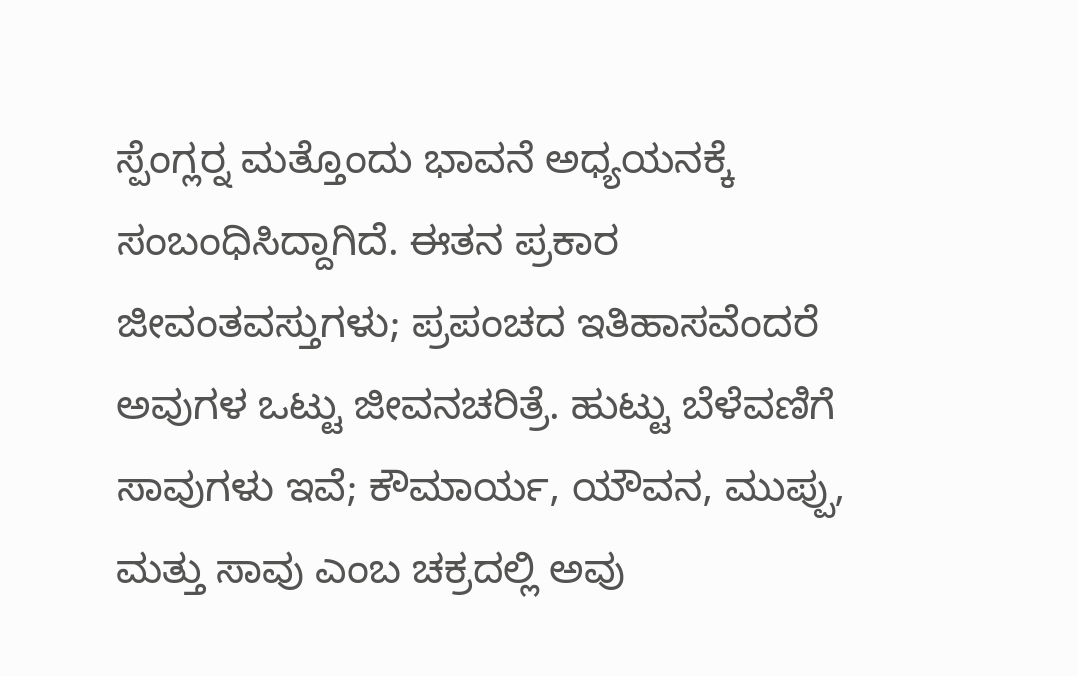ಸ್ಪೆಂಗ್ಲರ್‍ನ ಮತ್ತೊಂದು ಭಾವನೆ ಅಧ್ಯಯನಕ್ಕೆ ಸಂಬಂಧಿಸಿದ್ದಾಗಿದೆ. ಈತನ ಪ್ರಕಾರ ಜೀವಂತವಸ್ತುಗಳು; ಪ್ರಪಂಚದ ಇತಿಹಾಸವೆಂದರೆ ಅವುಗಳ ಒಟ್ಟು ಜೀವನಚರಿತ್ರೆ. ಹುಟ್ಟು ಬೆಳೆವಣಿಗೆ ಸಾವುಗಳು ಇವೆ; ಕೌಮಾರ್ಯ, ಯೌವನ, ಮುಪ್ಪು, ಮತ್ತು ಸಾವು ಎಂಬ ಚಕ್ರದಲ್ಲಿ ಅವು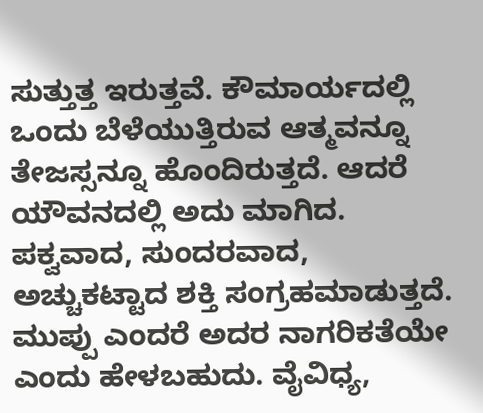ಸುತ್ತುತ್ತ ಇರುತ್ತವೆ. ಕೌಮಾರ್ಯದಲ್ಲಿ ಒಂದು ಬೆಳೆಯುತ್ತಿರುವ ಆತ್ಮವನ್ನೂ ತೇಜಸ್ಸನ್ನೂ ಹೊಂದಿರುತ್ತದೆ. ಆದರೆ ಯೌವನದಲ್ಲಿ ಅದು ಮಾಗಿದ. ಪಕ್ವವಾದ, ಸುಂದರವಾದ, ಅಚ್ಚುಕಟ್ಟಾದ ಶಕ್ತಿ ಸಂಗ್ರಹಮಾಡುತ್ತದೆ. ಮುಪ್ಪು ಎಂದರೆ ಅದರ ನಾಗರಿಕತೆಯೇ ಎಂದು ಹೇಳಬಹುದು. ವೈವಿಧ್ಯ,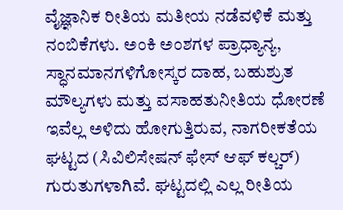ವೈಜ್ಞಾನಿಕ ರೀತಿಯ ಮತೀಯ ನಡೆವಳಿಕೆ ಮತ್ತು ನಂಬಿಕೆಗಳು. ಅಂಕಿ ಅಂಶಗಳ ಪ್ರಾಧ್ಯಾನ್ಯ, ಸ್ಧಾನಮಾನಗಳಿಗೋಸ್ಕರ ದಾಹ, ಬಹುಶ್ರುತ ಮೌಲ್ಯಗಳು ಮತ್ತು ವಸಾಹತುನೀತಿಯ ಧೋರಣೆ ಇವೆಲ್ಲ ಅಳಿದು ಹೋಗುತ್ತಿರುವ, ನಾಗರೀಕತೆಯ ಘಟ್ಟದ (ಸಿವಿಲಿಸೇಷನ್ ಫೇಸ್ ಆಫ್ ಕಲ್ಚರ್) ಗುರುತುಗಳಾಗಿವೆ. ಘಟ್ಟದಲ್ಲಿ ಎಲ್ಲ ರೀತಿಯ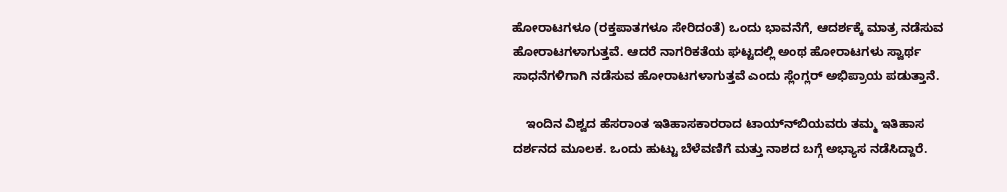ಹೋರಾಟಗಳೂ (ರಕ್ತಪಾತಗಳೂ ಸೇರಿದಂತೆ) ಒಂದು ಭಾವನೆಗೆ, ಆದರ್ಶಕ್ಕೆ ಮಾತ್ರ ನಡೆಸುವ ಹೋರಾಟಗಳಾಗುತ್ತವೆ. ಆದರೆ ನಾಗರಿಕತೆಯ ಘಟ್ಟದಲ್ಲಿ ಅಂಥ ಹೋರಾಟಗಳು ಸ್ವಾರ್ಥ ಸಾಧನೆಗಳಿಗಾಗಿ ನಡೆಸುವ ಹೋರಾಟಗಳಾಗುತ್ತವೆ ಎಂದು ಸ್ಲೆಂಗ್ಲರ್ ಅಭಿಪ್ರಾಯ ಪಡುತ್ತಾನೆ.

    ಇಂದಿನ ವಿಶ್ವದ ಹೆಸರಾಂತ ಇತಿಹಾಸಕಾರರಾದ ಟಾಯ್ನ್‍ಬಿಯವರು ತಮ್ಮ ಇತಿಹಾಸ ದರ್ಶನದ ಮೂಲಕ. ಒಂದು ಹುಟ್ಟು ಬೆಳೆವಣಿಗೆ ಮತ್ತು ನಾಶದ ಬಗ್ಗೆ ಅಭ್ಯಾಸ ನಡೆಸಿದ್ದಾರೆ.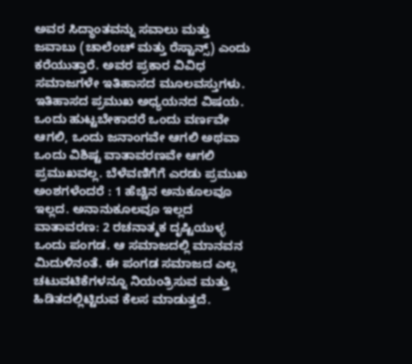ಅವರ ಸಿದ್ಧಾಂತವನ್ನು ಸವಾಲು ಮತ್ತು ಜವಾಬು (ಚಾಲೆಂಚ್ ಮತ್ತು ರೆಸ್ಟಾನ್ಸ್) ಎಂದು ಕರೆಯುತ್ತಾರೆ. ಅವರ ಪ್ರಕಾರ ವಿವಿಧ ಸಮಾಜಗಳೇ ಇತಿಹಾಸದ ಮೂಲವಸ್ತುಗಳು. ಇತಿಹಾಸದ ಪ್ರಮುಖ ಅಧ್ಯಯನದ ವಿಷಯ. ಒಂದು ಹುಟ್ಟಬೇಕಾದರೆ ಒಂದು ವರ್ಣವೇ ಆಗಲಿ, ಒಂದು ಜನಾಂಗವೇ ಆಗಲಿ ಅಥವಾ ಒಂದು ವಿಶಿಷ್ಟ ವಾತಾವರಣವೇ ಆಗಲಿ ಪ್ರಮುಖವಲ್ಲ. ಬೆಳೆವಣಿಗೆಗೆ ಎರಡು ಪ್ರಮುಖ ಅಂಶಗಳೆಂದರೆ : 1 ಹೆಚ್ಚಿನ ಅನುಕೂಲವೂ ಇಲ್ಲದ. ಅನಾನುಕೂಲವೂ ಇಲ್ಲದ ವಾತಾವರಣ: 2 ರಚನಾತ್ಮಕ ದೃಷ್ಟಿಯುಳ್ಳ ಒಂದು ಪಂಗಡ. ಆ ಸಮಾಜದಲ್ಲಿ ಮಾನವನ ಮಿದುಳಿನಂತೆ. ಈ ಪಂಗಡ ಸಮಾಜದ ಎಲ್ಲ ಚಟುವಟಿಕೆಗಳನ್ನೂ ನಿಯಂತ್ರಿಸುವ ಮತ್ತು ಹಿಡಿತದಲ್ಲಿಟ್ಟಿರುವ ಕೆಲಸ ಮಾಡುತ್ತದೆ.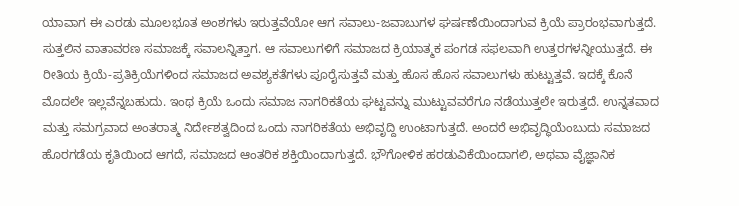ಯಾವಾಗ ಈ ಎರಡು ಮೂಲಭೂತ ಅಂಶಗಳು ಇರುತ್ತವೆಯೋ ಆಗ ಸವಾಲು-ಜವಾಬುಗಳ ಘರ್ಷಣೆಯಿಂದಾಗುವ ಕ್ರಿಯೆ ಪ್ರಾರಂಭವಾಗುತ್ತದೆ. ಸುತ್ತಲಿನ ವಾತಾವರಣ ಸಮಾಜಕ್ಕೆ ಸವಾಲನ್ನಿತ್ತಾಗ. ಆ ಸವಾಲುಗಳಿಗೆ ಸಮಾಜದ ಕ್ರಿಯಾತ್ಮಕ ಪಂಗಡ ಸಫಲವಾಗಿ ಉತ್ತರಗಳನ್ನೀಯುತ್ತದೆ. ಈ ರೀತಿಯ ಕ್ರಿಯೆ-ಪ್ರತಿಕ್ರಿಯೆಗಳಿಂದ ಸಮಾಜದ ಅವಶ್ಯಕತೆಗಳು ಪೂರೈಸುತ್ತವೆ ಮತ್ತು ಹೊಸ ಹೊಸ ಸವಾಲುಗಳು ಹುಟ್ಟುತ್ತವೆ. ಇದಕ್ಕೆ ಕೊನೆ ಮೊದಲೇ ಇಲ್ಲವೆನ್ನಬಹುದು. ಇಂಥ ಕ್ರಿಯೆ ಒಂದು ಸಮಾಜ ನಾಗರಿಕತೆಯ ಘಟ್ಟವನ್ನು ಮುಟ್ಟುವವರೆಗೂ ನಡೆಯುತ್ತಲೇ ಇರುತ್ತದೆ. ಉನ್ನತವಾದ ಮತ್ತು ಸಮಗ್ರವಾದ ಅಂತರಾತ್ಮ ನಿರ್ದೇಶತ್ವದಿಂದ ಒಂದು ನಾಗರಿಕತೆಯ ಅಭಿವೃದ್ದಿ ಉಂಟಾಗುತ್ತದೆ. ಅಂದರೆ ಅಭಿವೃದ್ಧಿಯೆಂಬುದು ಸಮಾಜದ ಹೊರಗಡೆಯ ಕೃತಿಯಿಂದ ಆಗದೆ, ಸಮಾಜದ ಆಂತರಿಕ ಶಕ್ತಿಯಿಂದಾಗುತ್ತದೆ. ಭೌಗೋಳಿಕ ಹರಡುವಿಕೆಯಿಂದಾಗಲಿ, ಅಥವಾ ವೈಜ್ಞಾನಿಕ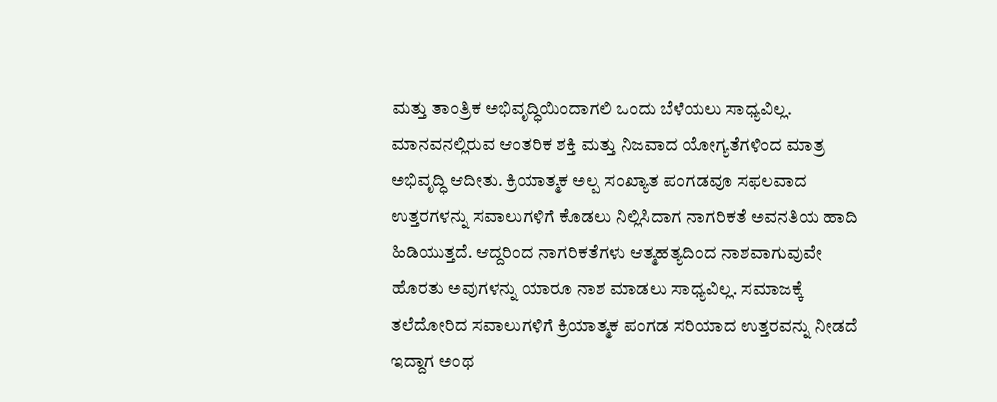ಮತ್ತು ತಾಂತ್ರಿಕ ಅಭಿವೃದ್ಧಿಯಿಂದಾಗಲಿ ಒಂದು ಬೆಳೆಯಲು ಸಾಧ್ಯವಿಲ್ಲ. ಮಾನವನಲ್ಲಿರುವ ಆಂತರಿಕ ಶಕ್ತಿ ಮತ್ತು ನಿಜವಾದ ಯೋಗ್ಯತೆಗಳಿಂದ ಮಾತ್ರ ಅಭಿವೃದ್ಧಿ ಆದೀತು. ಕ್ರಿಯಾತ್ಮಕ ಅಲ್ಪ ಸಂಖ್ಯಾತ ಪಂಗಡವೂ ಸಫಲವಾದ ಉತ್ತರಗಳನ್ನು ಸವಾಲುಗಳಿಗೆ ಕೊಡಲು ನಿಲ್ಲಿಸಿದಾಗ ನಾಗರಿಕತೆ ಅವನತಿಯ ಹಾದಿ ಹಿಡಿಯುತ್ತದೆ. ಆದ್ದರಿಂದ ನಾಗರಿಕತೆಗಳು ಆತ್ಮಹತ್ಯದಿಂದ ನಾಶವಾಗುವುವೇ ಹೊರತು ಅವುಗಳನ್ನು ಯಾರೂ ನಾಶ ಮಾಡಲು ಸಾಧ್ಯವಿಲ್ಲ. ಸಮಾಜಕ್ಕೆ ತಲೆದೋರಿದ ಸವಾಲುಗಳಿಗೆ ಕ್ರಿಯಾತ್ಮಕ ಪಂಗಡ ಸರಿಯಾದ ಉತ್ತರವನ್ನು ನೀಡದೆ ಇದ್ದಾಗ ಅಂಥ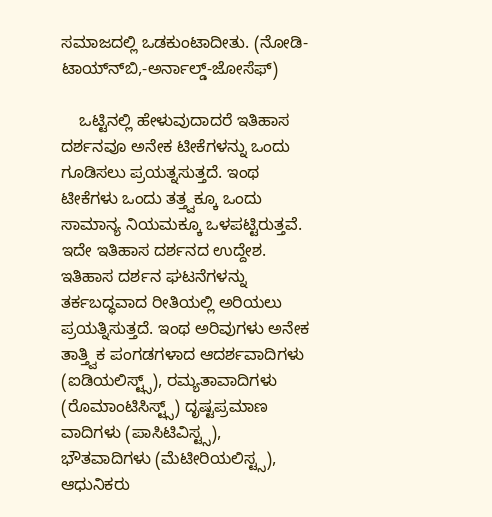ಸಮಾಜದಲ್ಲಿ ಒಡಕುಂಟಾದೀತು. (ನೋಡಿ- ಟಾಯ್ನ್‍ಬಿ,-ಅರ್ನಾಲ್ಡ್-ಜೋಸೆಫ್)

    ಒಟ್ಟಿನಲ್ಲಿ ಹೇಳುವುದಾದರೆ ಇತಿಹಾಸ ದರ್ಶನವೂ ಅನೇಕ ಟೀಕೆಗಳನ್ನು ಒಂದು ಗೂಡಿಸಲು ಪ್ರಯತ್ನಸುತ್ತದೆ. ಇಂಥ ಟೀಕೆಗಳು ಒಂದು ತತ್ತ್ವಕ್ಕೂ ಒಂದು ಸಾಮಾನ್ಯ ನಿಯಮಕ್ಕೂ ಒಳಪಟ್ಟಿರುತ್ತವೆ. ಇದೇ ಇತಿಹಾಸ ದರ್ಶನದ ಉದ್ದೇಶ. ಇತಿಹಾಸ ದರ್ಶನ ಘಟನೆಗಳನ್ನು ತರ್ಕಬದ್ಧವಾದ ರೀತಿಯಲ್ಲಿ ಅರಿಯಲು ಪ್ರಯತ್ನಿಸುತ್ತದೆ. ಇಂಥ ಅರಿವುಗಳು ಅನೇಕ ತಾತ್ತ್ವಿಕ ಪಂಗಡಗಳಾದ ಆದರ್ಶವಾದಿಗಳು (ಐಡಿಯಲಿಸ್ಟ್ಸ್), ರಮ್ಯತಾವಾದಿಗಳು (ರೊಮಾಂಟಿಸಿಸ್ಟ್ಸ್) ದೃಷ್ಟಪ್ರಮಾಣ ವಾದಿಗಳು (ಪಾಸಿಟಿವಿಸ್ಟ್ಸ), ಭೌತವಾದಿಗಳು (ಮೆಟೀರಿಯಲಿಸ್ಟ್ಸ), ಆಧುನಿಕರು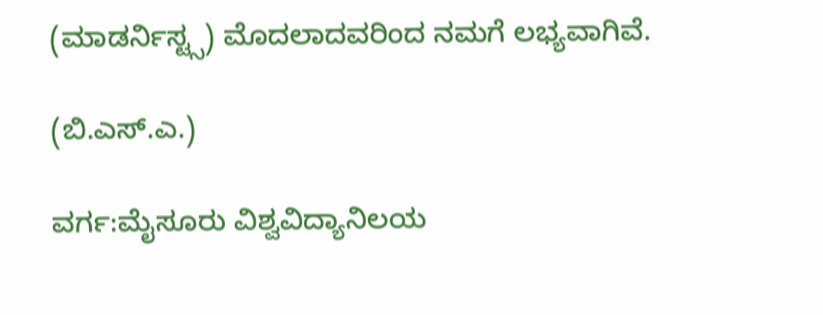(ಮಾಡರ್ನಿಸ್ಟ್ಸ) ಮೊದಲಾದವರಿಂದ ನಮಗೆ ಲಭ್ಯವಾಗಿವೆ.

(ಬಿ.ಎಸ್.ಎ.)

ವರ್ಗ:ಮೈಸೂರು ವಿಶ್ವವಿದ್ಯಾನಿಲಯ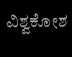ವಿಶ್ವಕೋಶ